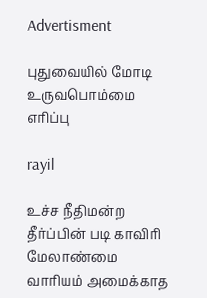Advertisment

புதுவையில் மோடி உருவபொம்மை எரிப்பு

rayil

உச்ச நீதிமன்ற தீர்ப்பின் படி காவிரி மேலாண்மை வாரியம் அமைக்காத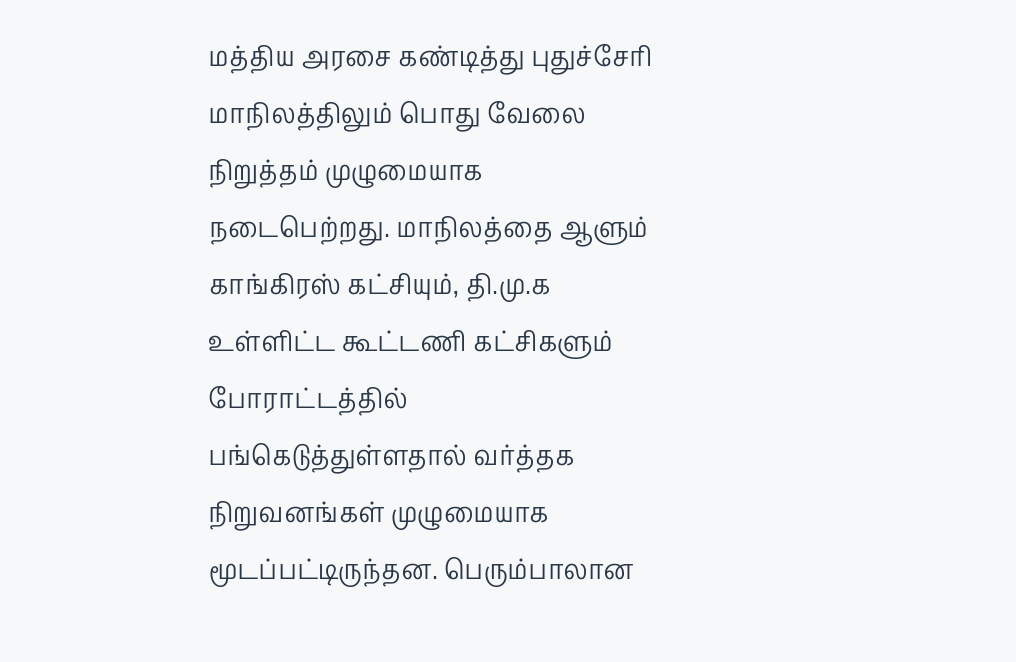மத்திய அரசை கண்டித்து புதுச்சேரி மாநிலத்திலும் பொது வேலை நிறுத்தம் முழுமையாக நடைபெற்றது. மாநிலத்தை ஆளும் காங்கிரஸ் கட்சியும், தி.மு.க உள்ளிட்ட கூட்டணி கட்சிகளும் போராட்டத்தில் பங்கெடுத்துள்ளதால் வர்த்தக நிறுவனங்கள் முழுமையாக மூடப்பட்டிருந்தன. பெரும்பாலான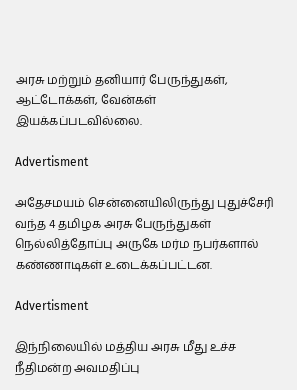அரசு மற்றும் தனியார் பேருந்துகள், ஆட்டோக்கள், வேன்கள் இயக்கப்படவில்லை.

Advertisment

அதேசமயம் சென்னையிலிருந்து புதுச்சேரி வந்த 4 தமிழக அரசு பேருந்துகள் நெல்லித்தோப்பு அருகே மர்ம நபர்களால் கண்ணாடிகள் உடைக்கப்பட்டன.

Advertisment

இந்நிலையில் மத்திய அரசு மீது உச்ச நீதிமன்ற அவமதிப்பு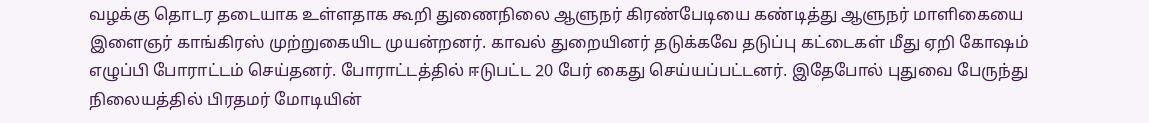வழக்கு தொடர தடையாக உள்ளதாக கூறி துணைநிலை ஆளுநர் கிரண்பேடியை கண்டித்து ஆளுநர் மாளிகையை இளைஞர் காங்கிரஸ் முற்றுகையிட முயன்றனர். காவல் துறையினர் தடுக்கவே தடுப்பு கட்டைகள் மீது ஏறி கோஷம் எழுப்பி போராட்டம் செய்தனர். போராட்டத்தில் ஈடுபட்ட 20 பேர் கைது செய்யப்பட்டனர். இதேபோல் புதுவை பேருந்து நிலையத்தில் பிரதமர் மோடியின்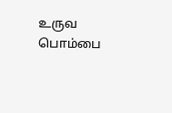உருவ பொம்பை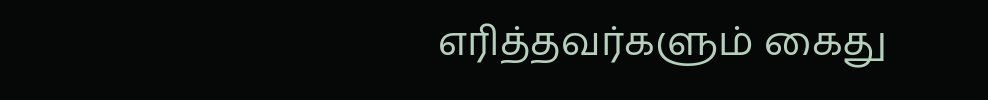எரித்தவர்களும் கைது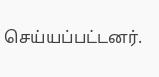செய்யப்பட்டனர்.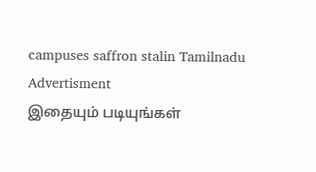campuses saffron stalin Tamilnadu
Advertisment
இதையும் படியுங்கள்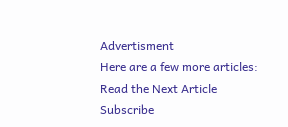Advertisment
Here are a few more articles:
Read the Next Article
Subscribe